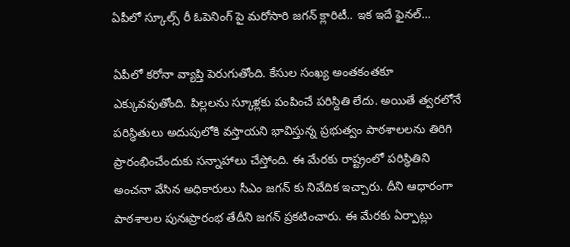ఏపీలో స్కూల్స్ రీ ఓపెనింగ్ పై మరోసారి జగన్ క్లారిటీ.. ఇక ఇదే ఫైనల్...

ఏపీలో కరోనా వ్యాప్తి పెరుగుతోంది. కేసుల సంఖ్య అంతకంతకూ ఎక్కువవుతోంది. పిల్లలను స్కూళ్లకు పంపించే పరిస్దితి లేదు. అయితే త్వరలోనే పరిస్ధితులు అదుపులోకి వస్తాయని భావిస్తున్న ప్రభుత్వం పాఠశాలలను తిరిగి ప్రారంభించేందుకు సన్నాహాలు చేస్తోంది. ఈ మేరకు రాష్ట్రంలో పరిస్ధితిని అంచనా వేసిన అధికారులు సీఎం జగన్ కు నివేదిక ఇచ్చారు. దీని ఆధారంగా పాఠశాలల పునఃప్రారంభ తేదీని జగన్ ప్రకటించారు. ఈ మేరకు ఏర్పాట్లు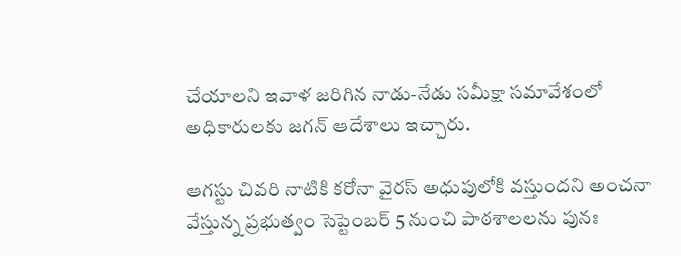చేయాలని ఇవాళ జరిగిన నాడు-నేడు సమీక్షా సమావేశంలో అధికారులకు జగన్ ఆదేశాలు ఇచ్చారు.

ఆగస్టు చివరి నాటికి కరోనా వైరస్ అధుపులోకి వస్తుందని అంచనా వేస్తున్న ప్రభుత్వం సెప్టెంబర్ 5 నుంచి పాఠశాలలను పునః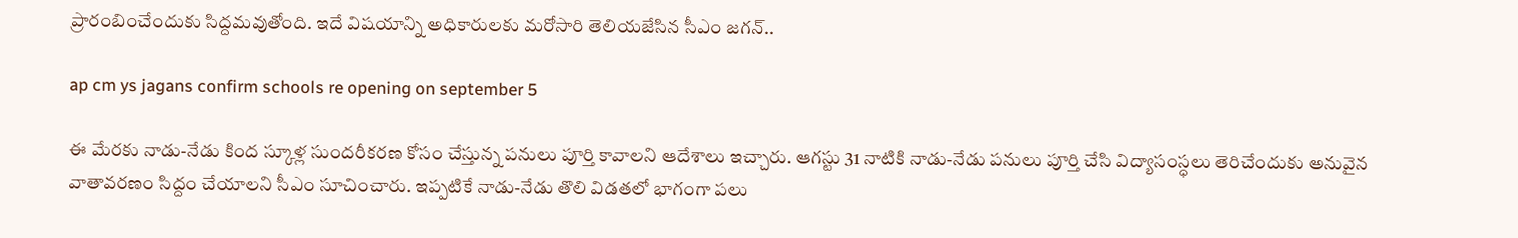ప్రారంబించేందుకు సిద్దమవుతోంది. ఇదే విషయాన్ని అధికారులకు మరోసారి తెలియజేసిన సీఎం జగన్..

ap cm ys jagans confirm schools re opening on september 5

ఈ మేరకు నాడు-నేడు కింద స్కూళ్ల సుందరీకరణ కోసం చేస్తున్న పనులు పూర్తి కావాలని ఆదేశాలు ఇచ్చారు. ఆగస్టు 31 నాటికి నాడు-నేడు పనులు పూర్తి చేసి విద్యాసంస్ధలు తెరిచేందుకు అనువైన వాతావరణం సిద్దం చేయాలని సీఎం సూచించారు. ఇప్పటికే నాడు-నేడు తొలి విడతలో భాగంగా పలు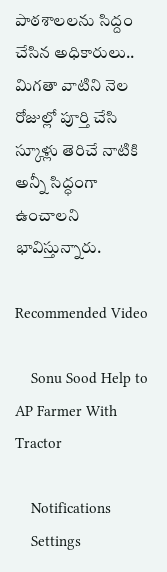పాఠశాలలను సిద్దం చేసిన అధికారులు.. మిగతా వాటిని నెల రోజుల్లో పూర్తి చేసి స్కూళ్లు తెరిచే నాటికి అన్నీ సిద్ధంగా ఉంచాలని భావిస్తున్నారు.

Recommended Video

    Sonu Sood Help to AP Farmer With Tractor

    Notifications
    Settings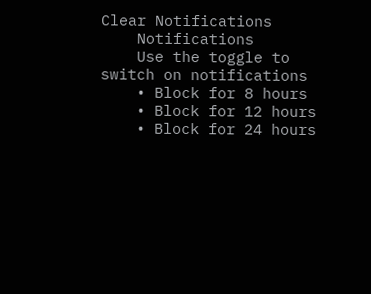Clear Notifications
    Notifications
    Use the toggle to switch on notifications
    • Block for 8 hours
    • Block for 12 hours
    • Block for 24 hours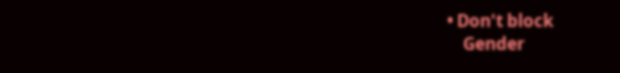• Don't block
    Gender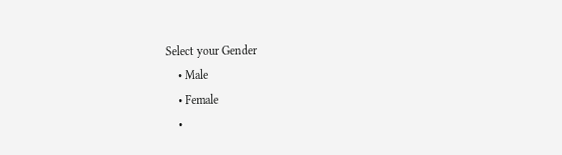Select your Gender
    • Male
    • Female
    •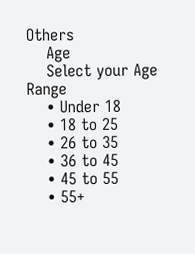Others
    Age
    Select your Age Range
    • Under 18
    • 18 to 25
    • 26 to 35
    • 36 to 45
    • 45 to 55
    • 55+